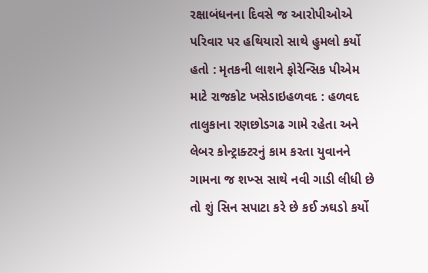રક્ષાબંધનના દિવસે જ આરોપીઓએ પરિવાર પર હથિયારો સાથે હુમલો કર્યો હતો : મૃતકની લાશને ફોરેન્સિક પીએમ માટે રાજકોટ ખસેડાઇહળવદ : હળવદ તાલુકાના રણછોડગઢ ગામે રહેતા અને લેબર કોન્ટ્રાક્ટરનું કામ કરતા યુવાનને ગામના જ શખ્સ સાથે નવી ગાડી લીધી છે તો શું સિન સપાટા કરે છે કઈ ઝઘડો કર્યો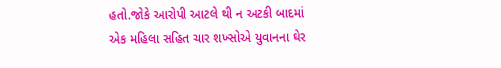હતો.જોકે આરોપી આટલે થી ન અટકી બાદમાં એક મહિલા સહિત ચાર શખ્સોએ યુવાનના ઘેર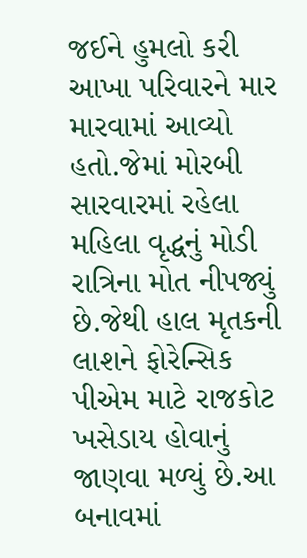જઈને હુમલો કરી આખા પરિવારને માર મારવામાં આવ્યો હતો.જેમાં મોરબી સારવારમાં રહેલા મહિલા વૃદ્ધનું મોડી રાત્રિના મોત નીપજ્યું છે.જેથી હાલ મૃતકની લાશને ફોરેન્સિક પીએમ માટે રાજકોટ ખસેડાય હોવાનું જાણવા મળ્યું છે.આ બનાવમાં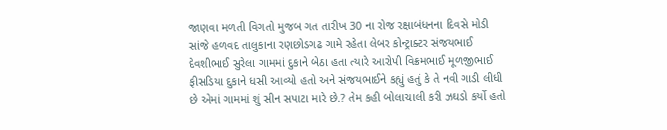જાણવા મળતી વિગતો મુજબ ગત તારીખ 30 ના રોજ રક્ષાબંધનના દિવસે મોડી સાંજે હળવદ તાલુકાના રણછોડગઢ ગામે રહેતા લેબર કોન્ટ્રાક્ટર સંજયભાઈ દેવશીભાઈ સુરેલા ગામમાં દુકાને બેઠા હતા ત્યારે આરોપી વિક્રમભાઈ મૂળજીભાઈ ફીસડિયા દુકાને ધસી આવ્યો હતો અને સંજયભાઈને કહ્યું હતું કે તે નવી ગાડી લીધી છે એમાં ગામમાં શું સીન સપાટા મારે છે.? તેમ કહી બોલાચાલી કરી ઝઘડો કર્યો હતો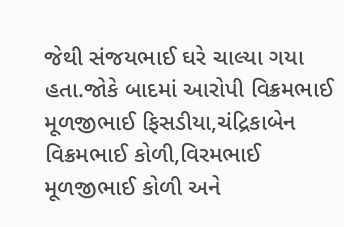જેથી સંજયભાઈ ઘરે ચાલ્યા ગયા હતા.જોકે બાદમાં આરોપી વિક્રમભાઈ મૂળજીભાઈ ફિસડીયા,ચંદ્રિકાબેન વિક્રમભાઈ કોળી,વિરમભાઈ મૂળજીભાઈ કોળી અને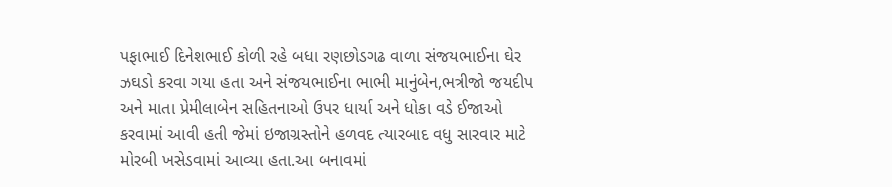પફાભાઈ દિનેશભાઈ કોળી રહે બધા રણછોડગઢ વાળા સંજયભાઈના ઘેર ઝઘડો કરવા ગયા હતા અને સંજયભાઈના ભાભી માનુંબેન,ભત્રીજો જયદીપ અને માતા પ્રેમીલાબેન સહિતનાઓ ઉપર ધાર્યા અને ધોકા વડે ઈજાઓ કરવામાં આવી હતી જેમાં ઇજાગ્રસ્તોને હળવદ ત્યારબાદ વધુ સારવાર માટે મોરબી ખસેડવામાં આવ્યા હતા.આ બનાવમાં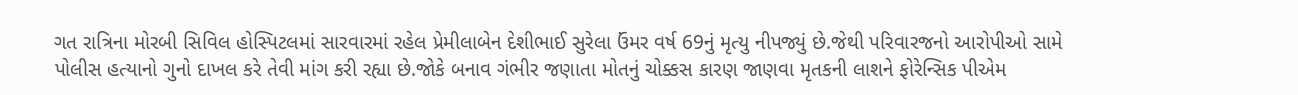ગત રાત્રિના મોરબી સિવિલ હોસ્પિટલમાં સારવારમાં રહેલ પ્રેમીલાબેન દેશીભાઈ સુરેલા ઉંમર વર્ષ 69નું મૃત્યુ નીપજ્યું છે.જેથી પરિવારજનો આરોપીઓ સામે પોલીસ હત્યાનો ગુનો દાખલ કરે તેવી માંગ કરી રહ્યા છે.જોકે બનાવ ગંભીર જણાતા મોતનું ચોક્કસ કારણ જાણવા મૃતકની લાશને ફોરેન્સિક પીએમ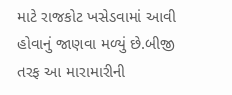માટે રાજકોટ ખસેડવામાં આવી હોવાનું જાણવા મળ્યું છે.બીજી તરફ આ મારામારીની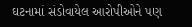ઘટનામાં સંડોવાયેલ આરોપીઓને પણ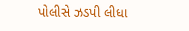પોલીસે ઝડપી લીધા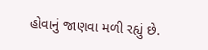હોવાનું જાણવા મળી રહ્યું છે.